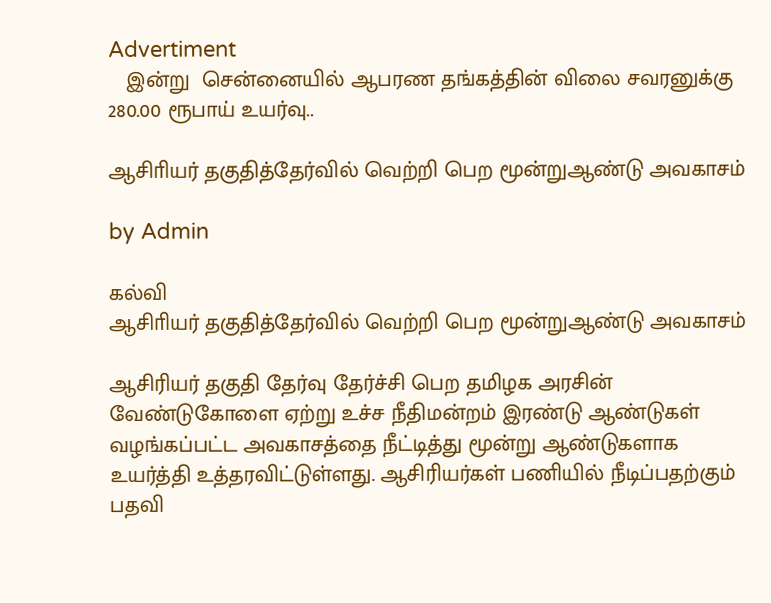Advertiment
   இன்று  சென்னையில் ஆபரண தங்கத்தின் விலை சவரனுக்கு 280.00 ரூபாய் உயர்வு..

ஆசிாியர் தகுதித்தேர்வில் வெற்றி பெற மூன்றுஆண்டு அவகாசம்

by Admin

கல்வி
ஆசிாியர் தகுதித்தேர்வில் வெற்றி பெற மூன்றுஆண்டு அவகாசம்

ஆசிரியர் தகுதி தேர்வு தேர்ச்சி பெற தமிழக அரசின் வேண்டுகோளை ஏற்று உச்ச நீதிமன்றம் இரண்டு ஆண்டுகள் வழங்கப்பட்ட அவகாசத்தை நீட்டித்து மூன்று ஆண்டுகளாக உயர்த்தி உத்தரவிட்டுள்ளது. ஆசிரியர்கள் பணியில் நீடிப்பதற்கும் பதவி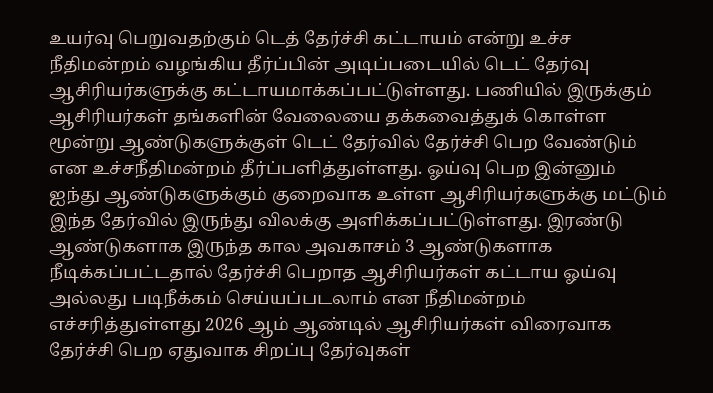உயர்வு பெறுவதற்கும் டெத் தேர்ச்சி கட்டாயம் என்று உச்ச நீதிமன்றம் வழங்கிய தீர்ப்பின் அடிப்படையில் டெட் தேர்வு ஆசிரியர்களுக்கு கட்டாயமாக்கப்பட்டுள்ளது. பணியில் இருக்கும் ஆசிரியர்கள் தங்களின் வேலையை தக்கவைத்துக் கொள்ள மூன்று ஆண்டுகளுக்குள் டெட் தேர்வில் தேர்ச்சி பெற வேண்டும் என உச்சநீதிமன்றம் தீர்ப்பளித்துள்ளது. ஓய்வு பெற இன்னும் ஐந்து ஆண்டுகளுக்கும் குறைவாக உள்ள ஆசிரியர்களுக்கு மட்டும் இந்த தேர்வில் இருந்து விலக்கு அளிக்கப்பட்டுள்ளது. இரண்டு ஆண்டுகளாக இருந்த கால அவகாசம் 3 ஆண்டுகளாக நீடிக்கப்பட்டதால் தேர்ச்சி பெறாத ஆசிரியர்கள் கட்டாய ஓய்வு அல்லது படிநீக்கம் செய்யப்படலாம் என நீதிமன்றம் எச்சரித்துள்ளது 2026 ஆம் ஆண்டில் ஆசிரியர்கள் விரைவாக தேர்ச்சி பெற ஏதுவாக சிறப்பு தேர்வுகள்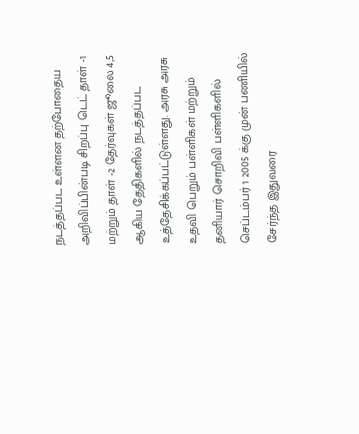நடத்தப்பட உள்ளன தற்போதைய அறிவிப்பின்படி சிறப்பு டெட் தாள் -1 மற்றும் தாள் -2 தேர்வுகள் ஜூலை 4,5 ஆகிய தேதிகளில் நடத்தப்பட உத்தேசிக்கப்பட்டுள்ளது. அரசு அரசு உதவி பெறும் பள்ளிகள் மற்றும் தனியார் சொறிவி பள்ளிகளில் செப்டம்பர் 1 2005 க்கு முன் பணியில் சேர்ந்த இதுவரை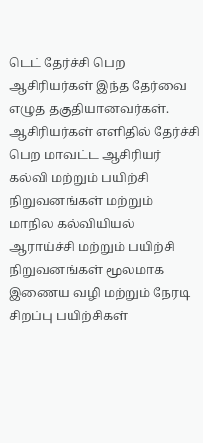டெட் தேர்ச்சி பெற ஆசிரியர்கள் இந்த தேர்வை எழுத தகுதியானவர்கள். ஆசிரியர்கள் எளிதில் தேர்ச்சி பெற மாவட்ட ஆசிரியர் கல்வி மற்றும் பயிற்சி நிறுவனங்கள் மற்றும் மாநில கல்வியியல் ஆராய்ச்சி மற்றும் பயிற்சி நிறுவனங்கள் மூலமாக இணைய வழி மற்றும் நேரடி சிறப்பு பயிற்சிகள்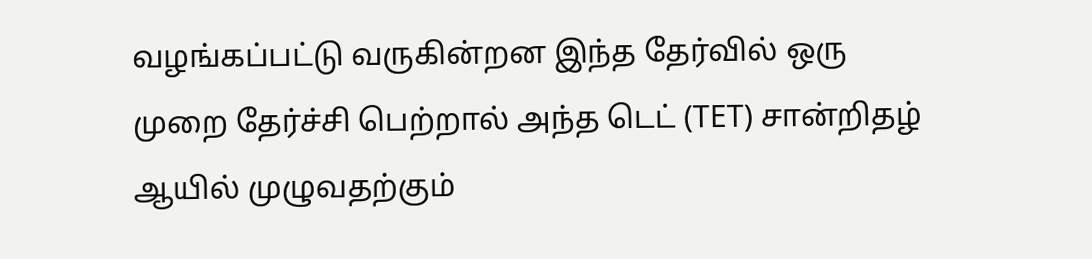வழங்கப்பட்டு வருகின்றன இந்த தேர்வில் ஒரு முறை தேர்ச்சி பெற்றால் அந்த டெட் (TET) சான்றிதழ் ஆயில் முழுவதற்கும்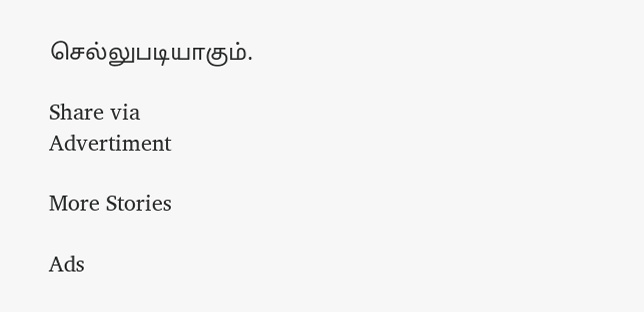செல்லுபடியாகும்.

Share via
Advertiment

More Stories

Ads